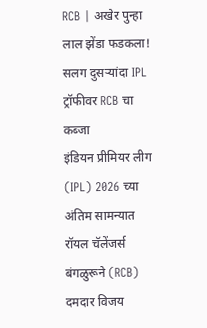RCB | अखेर पुन्हा लाल झेंडा फडकला! सलग दुसऱ्यांदा IPL ट्रॉफीवर RCB चा कब्जा
इंडियन प्रीमियर लीग (IPL) 2026 च्या अंतिम सामन्यात रॉयल चॅलेंजर्स बंगळुरूने (RCB) दमदार विजय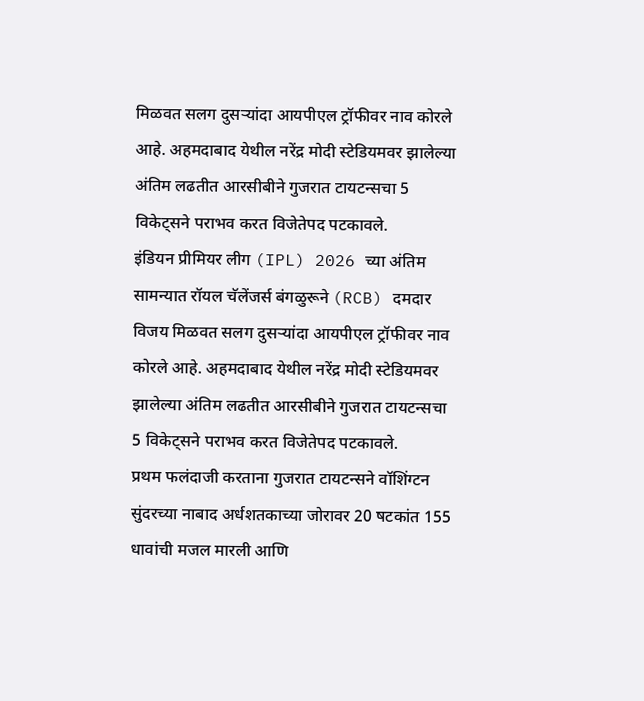मिळवत सलग दुसऱ्यांदा आयपीएल ट्रॉफीवर नाव कोरले आहे. अहमदाबाद येथील नरेंद्र मोदी स्टेडियमवर झालेल्या अंतिम लढतीत आरसीबीने गुजरात टायटन्सचा 5 विकेट्सने पराभव करत विजेतेपद पटकावले.
इंडियन प्रीमियर लीग (IPL) 2026 च्या अंतिम सामन्यात रॉयल चॅलेंजर्स बंगळुरूने (RCB) दमदार विजय मिळवत सलग दुसऱ्यांदा आयपीएल ट्रॉफीवर नाव कोरले आहे. अहमदाबाद येथील नरेंद्र मोदी स्टेडियमवर झालेल्या अंतिम लढतीत आरसीबीने गुजरात टायटन्सचा 5 विकेट्सने पराभव करत विजेतेपद पटकावले.
प्रथम फलंदाजी करताना गुजरात टायटन्सने वॉशिंग्टन सुंदरच्या नाबाद अर्धशतकाच्या जोरावर 20 षटकांत 155 धावांची मजल मारली आणि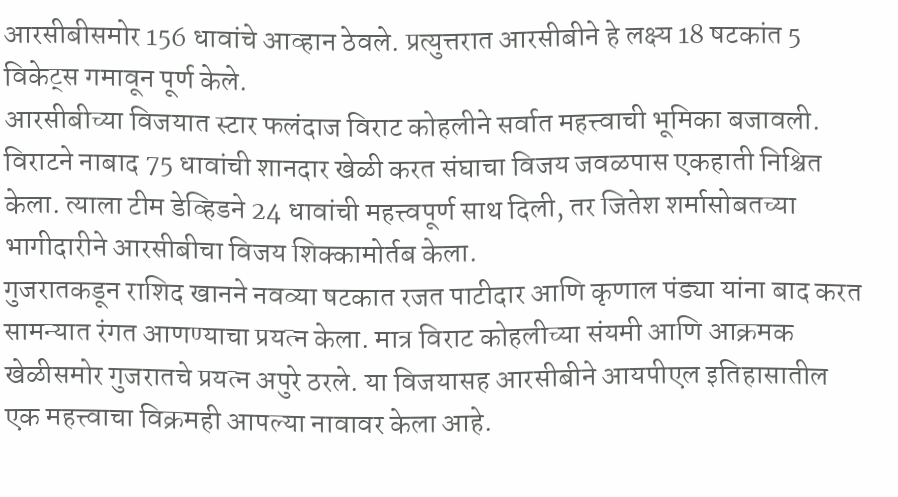आरसीबीसमोर 156 धावांचे आव्हान ठेवले. प्रत्युत्तरात आरसीबीने हे लक्ष्य 18 षटकांत 5 विकेट्स गमावून पूर्ण केले.
आरसीबीच्या विजयात स्टार फलंदाज विराट कोहलीने सर्वात महत्त्वाची भूमिका बजावली. विराटने नाबाद 75 धावांची शानदार खेळी करत संघाचा विजय जवळपास एकहाती निश्चित केला. त्याला टीम डेव्हिडने 24 धावांची महत्त्वपूर्ण साथ दिली, तर जितेश शर्मासोबतच्या भागीदारीने आरसीबीचा विजय शिक्कामोर्तब केला.
गुजरातकडून राशिद खानने नवव्या षटकात रजत पाटीदार आणि कृणाल पंड्या यांना बाद करत सामन्यात रंगत आणण्याचा प्रयत्न केला. मात्र विराट कोहलीच्या संयमी आणि आक्रमक खेळीसमोर गुजरातचे प्रयत्न अपुरे ठरले. या विजयासह आरसीबीने आयपीएल इतिहासातील एक महत्त्वाचा विक्रमही आपल्या नावावर केला आहे.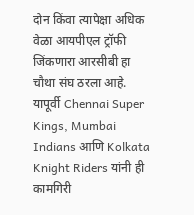दोन किंवा त्यापेक्षा अधिक वेळा आयपीएल ट्रॉफी जिंकणारा आरसीबी हा चौथा संघ ठरला आहे. यापूर्वी Chennai Super Kings, Mumbai Indians आणि Kolkata Knight Riders यांनी ही कामगिरी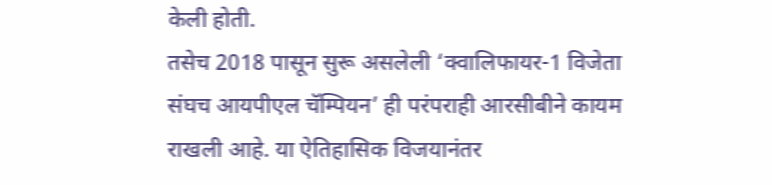केली होती.
तसेच 2018 पासून सुरू असलेली ‘क्वालिफायर-1 विजेता संघच आयपीएल चॅम्पियन’ ही परंपराही आरसीबीने कायम राखली आहे. या ऐतिहासिक विजयानंतर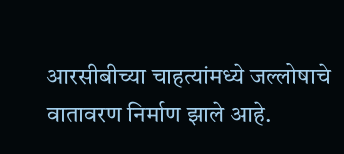आरसीबीच्या चाहत्यांमध्ये जल्लोषाचे वातावरण निर्माण झाले आहे.